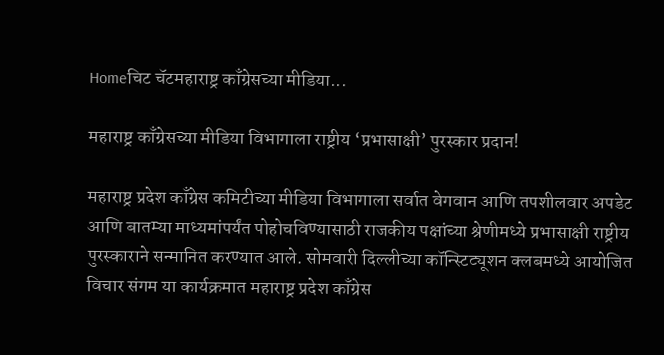Homeचिट चॅटमहाराष्ट्र काँग्रेसच्या मीडिया...

महाराष्ट्र काँग्रेसच्या मीडिया विभागाला राष्ट्रीय ‘प्रभासाक्षी’ पुरस्कार प्रदान!

महाराष्ट्र प्रदेश काँग्रेस कमिटीच्या मीडिया विभागाला सर्वात वेगवान आणि तपशीलवार अपडेट आणि बातम्या माध्यमांपर्यंत पोहोचविण्यासाठी राजकीय पक्षांच्या श्रेणीमध्ये प्रभासाक्षी राष्ट्रीय पुरस्काराने सन्मानित करण्यात आले. सोमवारी दिल्लीच्या कॉन्स्टिट्यूशन क्लबमध्ये आयोजित विचार संगम या कार्यक्रमात महाराष्ट्र प्रदेश काँग्रेस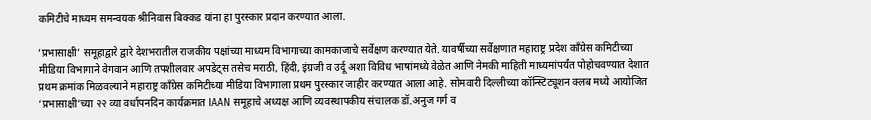कमिटीचे माध्यम समन्वयक श्रीनिवास बिक्कड यांना हा पुरस्कार प्रदान करण्यात आला.

’प्रभासाक्षी’ समूहाद्वारे द्वारे देशभरातील राजकीय पक्षांच्या माध्यम विभागाच्या कामकाजाचे सर्वेक्षण करण्यात येते. यावर्षीच्या सर्वेक्षणात महाराष्ट्र प्रदेश काँग्रेस कमिटीच्या मीडिया विभागाने वेगवान आणि तपशीलवार अपडेट्स तसेच मराठी, हिंदी, इंग्रजी व उर्दू अशा विविध भाषांमध्ये वेळेत आणि नेमकी माहिती माध्यमांपर्यंत पोहोचवण्यात देशात प्रथम क्रमांक मिळवल्याने महाराष्ट्र काँग्रेस कमिटीच्या मीडिया विभागाला प्रथम पुरस्कार जाहीर करण्यात आला आहे. सोमवारी दिल्लीच्या कॉन्स्टिट्यूशन क्लब मध्ये आयोजित ‘प्रभासाक्षी’च्या २२ व्या वर्धापनदिन कार्यक्रमात IAAN समूहाचे अध्यक्ष आणि व्यवस्थापकीय संचालक डॉ.अनुज गर्ग व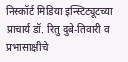निस्कॉर्ट मिडिया इन्स्टिट्यूटच्या प्राचार्य डॉ. रितु दुबे-तिवारी व प्रभासाक्षीचे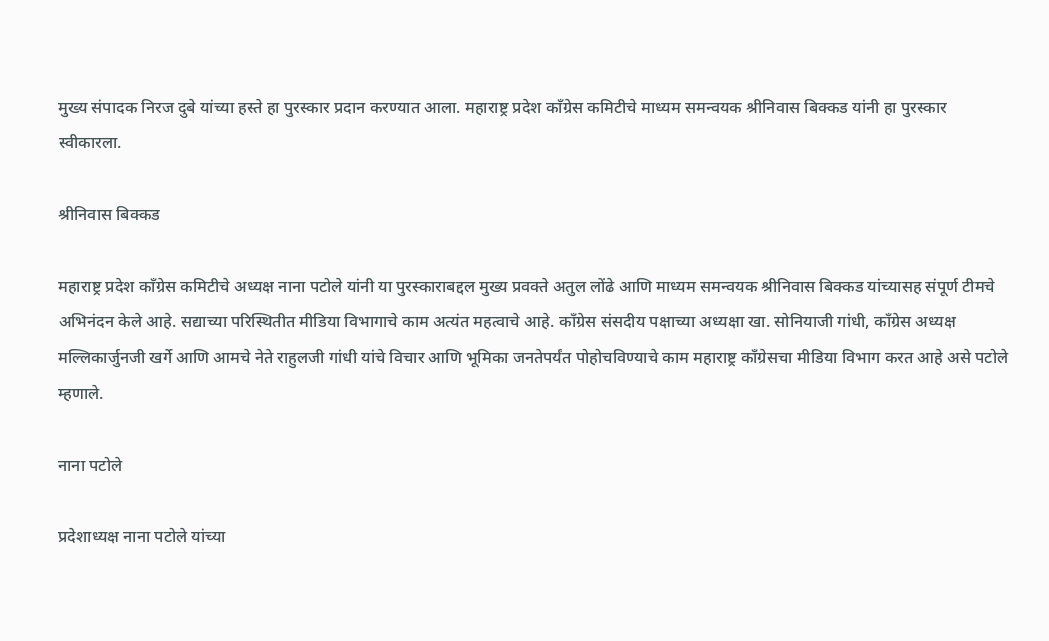मुख्य संपादक निरज दुबे यांच्या हस्ते हा पुरस्कार प्रदान करण्यात आला. महाराष्ट्र प्रदेश काँग्रेस कमिटीचे माध्यम समन्वयक श्रीनिवास बिक्कड यांनी हा पुरस्कार स्वीकारला.

श्रीनिवास बिक्कड

महाराष्ट्र प्रदेश काँग्रेस कमिटीचे अध्यक्ष नाना पटोले यांनी या पुरस्काराबद्दल मुख्य प्रवक्ते अतुल लोंढे आणि माध्यम समन्वयक श्रीनिवास बिक्कड यांच्यासह संपूर्ण टीमचे अभिनंदन केले आहे. सद्याच्या परिस्थितीत मीडिया विभागाचे काम अत्यंत महत्वाचे आहे. काँग्रेस संसदीय पक्षाच्या अध्यक्षा खा. सोनियाजी गांधी, काँग्रेस अध्यक्ष मल्लिकार्जुनजी खर्गे आणि आमचे नेते राहुलजी गांधी यांचे विचार आणि भूमिका जनतेपर्यंत पोहोचविण्याचे काम महाराष्ट्र काँग्रेसचा मीडिया विभाग करत आहे असे पटोले म्हणाले.

नाना पटोले

प्रदेशाध्यक्ष नाना पटोले यांच्या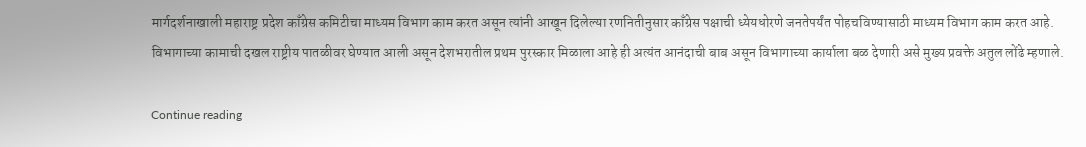मार्गदर्शनाखाली महाराष्ट्र प्रदेश काँग्रेस कमिटीचा माध्यम विभाग काम करत असून त्यांनी आखून दिलेल्या रणनितीनुसार काँग्रेस पक्षाची ध्येयधोरणे जनतेपर्यंत पोहचविण्यासाठी माध्यम विभाग काम करत आहे. विभागाच्या कामाची दखल राष्ट्रीय पातळीवर घेण्यात आली असून देशभरातील प्रथम पुरस्कार मिळाला आहे ही अत्यंत आनंदाची बाब असून विभागाच्या कार्याला बळ देणारी असे मुख्य प्रवक्ते अतुल लोंढे म्हणाले.

Continue reading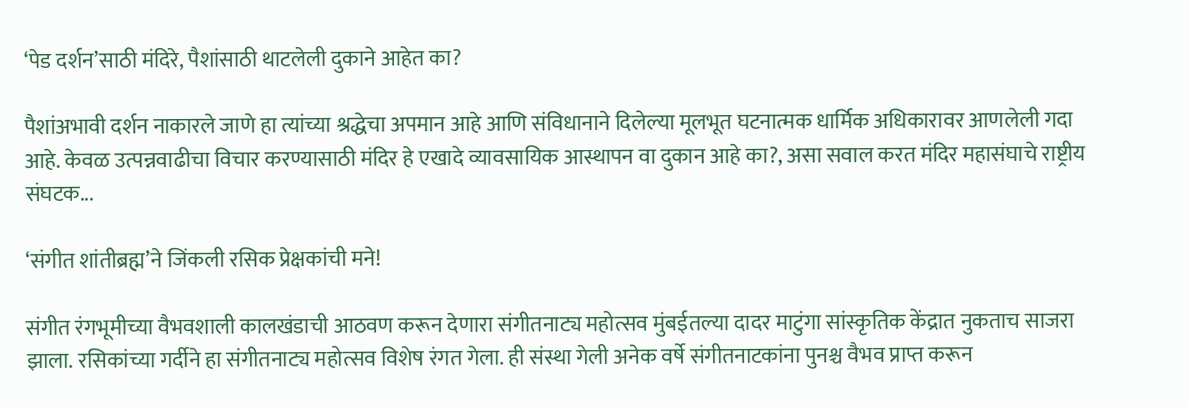‘पेड दर्शन’साठी मंदिरे, पैशांसाठी थाटलेली दुकाने आहेत का?

पैशांअभावी दर्शन नाकारले जाणे हा त्यांच्या श्रद्धेचा अपमान आहे आणि संविधानाने दिलेल्या मूलभूत घटनात्मक धार्मिक अधिकारावर आणलेली गदा आहे. केवळ उत्पन्नवाढीचा विचार करण्यासाठी मंदिर हे एखादे व्यावसायिक आस्थापन वा दुकान आहे का?, असा सवाल करत मंदिर महासंघाचे राष्ट्रीय संघटक...

‘संगीत शांतीब्रह्म’ने जिंकली रसिक प्रेक्षकांची मने!

संगीत रंगभूमीच्या वैभवशाली कालखंडाची आठवण करून देणारा संगीतनाट्य महोत्सव मुंबईतल्या दादर माटुंगा सांस्कृतिक केंद्रात नुकताच साजरा झाला. रसिकांच्या गर्दीने हा संगीतनाट्य महोत्सव विशेष रंगत गेला. ही संस्था गेली अनेक वर्षे संगीतनाटकांना पुनश्च वैभव प्राप्त करून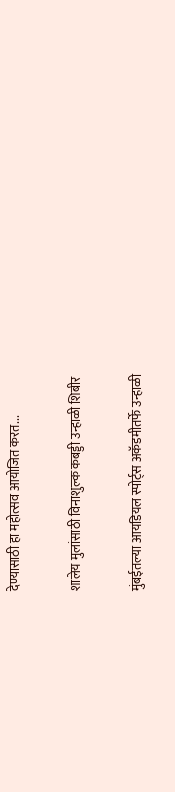देण्यासाठी हा महोत्सव आयोजित करत...

शालेय मुलांसाठी विनाशुल्क कबड्डी उन्हाळी शिबीर

मुंबईतल्या आयडियल स्पोर्ट्स अकॅडमीतर्फे उन्हाळी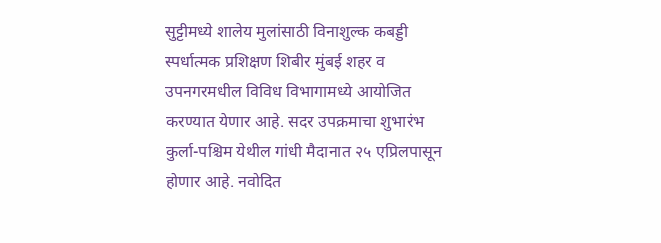सुट्टीमध्ये शालेय मुलांसाठी विनाशुल्क कबड्डी स्पर्धात्मक प्रशिक्षण शिबीर मुंबई शहर व उपनगरमधील विविध विभागामध्ये आयोजित करण्यात येणार आहे. सदर उपक्रमाचा शुभारंभ कुर्ला-पश्चिम येथील गांधी मैदानात २५ एप्रिलपासून होणार आहे. नवोदित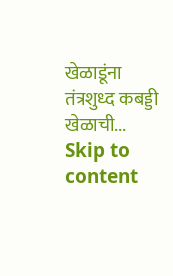खेळाडूंना तंत्रशुध्द कबड्डी खेळाची...
Skip to content